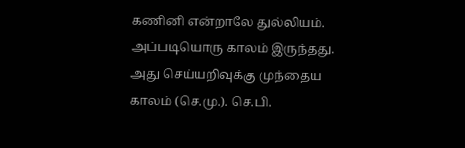கணினி என்றாலே துல்லியம். அப்படியொரு காலம் இருந்தது. அது செய்யறிவுக்கு முந்தைய காலம் (செ.மு.). செ.பி.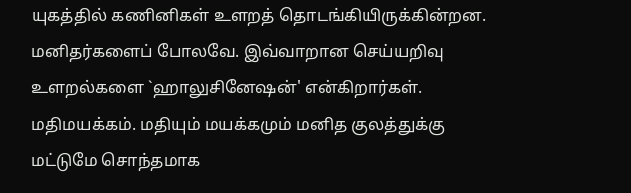யுகத்தில் கணினிகள் உளறத் தொடங்கியிருக்கின்றன. மனிதர்களைப் போலவே. இவ்வாறான செய்யறிவு உளறல்களை `ஹாலுசினேஷன்' என்கிறார்கள்.
மதிமயக்கம். மதியும் மயக்கமும் மனித குலத்துக்கு மட்டுமே சொந்தமாக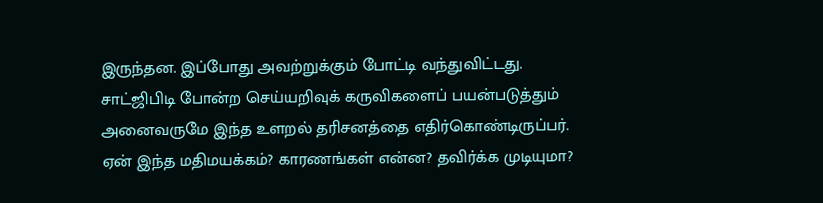இருந்தன. இப்போது அவற்றுக்கும் போட்டி வந்துவிட்டது.
சாட்ஜிபிடி போன்ற செய்யறிவுக் கருவிகளைப் பயன்படுத்தும் அனைவருமே இந்த உளறல் தரிசனத்தை எதிர்கொண்டிருப்பர். ஏன் இந்த மதிமயக்கம்? காரணங்கள் என்ன? தவிர்க்க முடியுமா?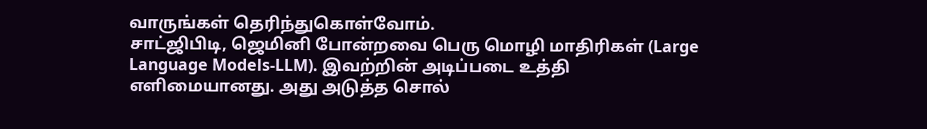வாருங்கள் தெரிந்துகொள்வோம்.
சாட்ஜிபிடி, ஜெமினி போன்றவை பெரு மொழி மாதிரிகள் (Large Language Models-LLM). இவற்றின் அடிப்படை உத்தி எளிமையானது. அது அடுத்த சொல்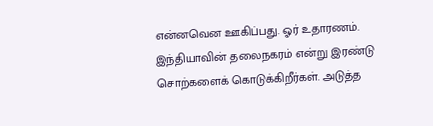என்னவென ஊகிப்பது. ஓர் உதாரணம். இந்தியாவின் தலைநகரம் என்று இரண்டு சொற்களைக் கொடுக்கிறீர்கள். அடுத்த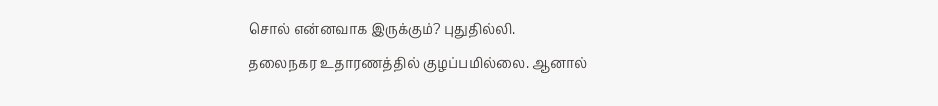சொல் என்னவாக இருக்கும்? புதுதில்லி.
தலைநகர உதாரணத்தில் குழப்பமில்லை. ஆனால்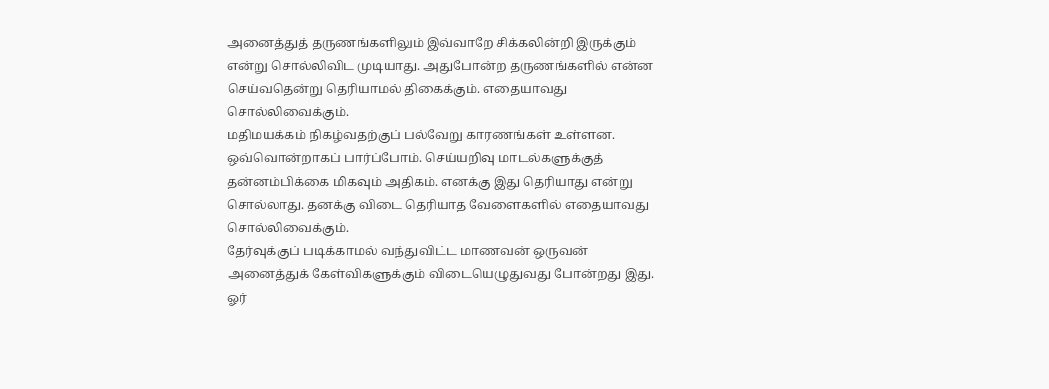அனைத்துத் தருணங்களிலும் இவ்வாறே சிக்கலின்றி இருக்கும் என்று சொல்லிவிட முடியாது. அதுபோன்ற தருணங்களில் என்ன செய்வதென்று தெரியாமல் திகைக்கும். எதையாவது சொல்லிவைக்கும்.
மதிமயக்கம் நிகழ்வதற்குப் பல்வேறு காரணங்கள் உள்ளன. ஒவ்வொன்றாகப் பார்ப்போம். செய்யறிவு மாடல்களுக்குத் தன்னம்பிக்கை மிகவும் அதிகம். எனக்கு இது தெரியாது என்று சொல்லாது. தனக்கு விடை தெரியாத வேளைகளில் எதையாவது சொல்லிவைக்கும்.
தேர்வுக்குப் படிக்காமல் வந்துவிட்ட மாணவன் ஒருவன் அனைத்துக் கேள்விகளுக்கும் விடையெழுதுவது போன்றது இது. ஓர்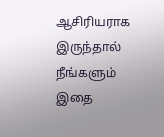ஆசிரியராக இருந்தால் நீங்களும் இதை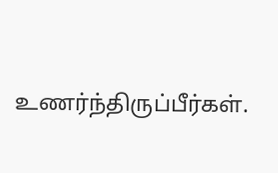உணர்ந்திருப்பீர்கள்.